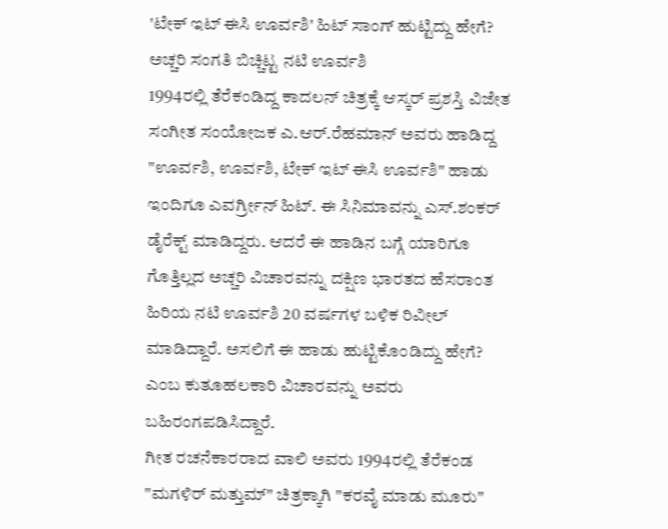'ಟೇಕ್ ಇಟ್ ಈಸಿ ಊರ್ವಶಿ' ಹಿಟ್ ಸಾಂಗ್ ಹುಟ್ಟಿದ್ದು ಹೇಗೆ? ಅಚ್ಚರಿ ಸಂಗತಿ ಬಿಚ್ಚಿಟ್ಟ ನಟಿ ಊರ್ವಶಿ
1994ರಲ್ಲಿ ತೆರೆಕಂಡಿದ್ದ ಕಾದಲನ್ ಚಿತ್ರಕ್ಕೆ ಆಸ್ಕರ್ ಪ್ರಶಸ್ತಿ ವಿಜೇತ ಸಂಗೀತ ಸಂಯೋಜಕ ಎ.ಆರ್.ರೆಹಮಾನ್ ಅವರು ಹಾಡಿದ್ದ "ಊರ್ವಶಿ, ಊರ್ವಶಿ, ಟೇಕ್ ಇಟ್ ಈಸಿ ಊರ್ವಶಿ" ಹಾಡು ಇಂದಿಗೂ ಎವರ್ಗ್ರೀನ್ ಹಿಟ್. ಈ ಸಿನಿಮಾವನ್ನು ಎಸ್.ಶಂಕರ್ ಡೈರೆಕ್ಟ್ ಮಾಡಿದ್ದರು. ಆದರೆ ಈ ಹಾಡಿನ ಬಗ್ಗೆ ಯಾರಿಗೂ ಗೊತ್ತಿಲ್ಲದ ಅಚ್ಚರಿ ವಿಚಾರವನ್ನು ದಕ್ಷಿಣ ಭಾರತದ ಹೆಸರಾಂತ ಹಿರಿಯ ನಟಿ ಊರ್ವಶಿ 20 ವರ್ಷಗಳ ಬಳಿಕ ರಿವೀಲ್ ಮಾಡಿದ್ದಾರೆ. ಅಸಲಿಗೆ ಈ ಹಾಡು ಹುಟ್ಟಿಕೊಂಡಿದ್ದು ಹೇಗೆ? ಎಂಬ ಕುತೂಹಲಕಾರಿ ವಿಚಾರವನ್ನು ಅವರು ಬಹಿರಂಗಪಡಿಸಿದ್ದಾರೆ.
ಗೀತ ರಚನೆಕಾರರಾದ ವಾಲಿ ಅವರು 1994ರಲ್ಲಿ ತೆರೆಕಂಡ "ಮಗಳಿರ್ ಮತ್ತುಮ್" ಚಿತ್ರಕ್ಕಾಗಿ "ಕರವೈ ಮಾಡು ಮೂರು"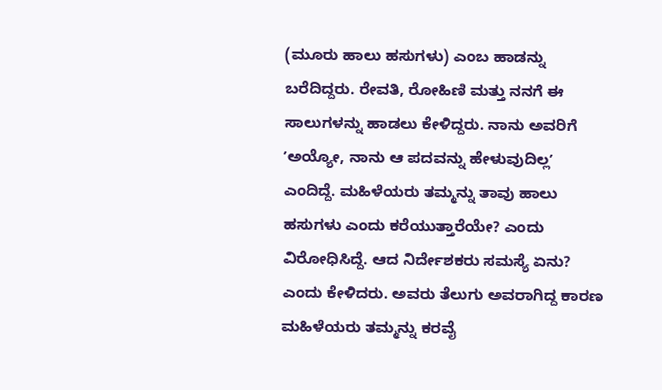(ಮೂರು ಹಾಲು ಹಸುಗಳು) ಎಂಬ ಹಾಡನ್ನು ಬರೆದಿದ್ದರು. ರೇವತಿ, ರೋಹಿಣಿ ಮತ್ತು ನನಗೆ ಈ ಸಾಲುಗಳನ್ನು ಹಾಡಲು ಕೇಳಿದ್ದರು. ನಾನು ಅವರಿಗೆ ʼಅಯ್ಯೋ, ನಾನು ಆ ಪದವನ್ನು ಹೇಳುವುದಿಲ್ಲʼ ಎಂದಿದ್ದೆ. ಮಹಿಳೆಯರು ತಮ್ಮನ್ನು ತಾವು ಹಾಲು ಹಸುಗಳು ಎಂದು ಕರೆಯುತ್ತಾರೆಯೇ? ಎಂದು ವಿರೋಧಿಸಿದ್ದೆ. ಆದ ನಿರ್ದೇಶಕರು ಸಮಸ್ಯೆ ಏನು? ಎಂದು ಕೇಳಿದರು. ಅವರು ತೆಲುಗು ಅವರಾಗಿದ್ದ ಕಾರಣ ಮಹಿಳೆಯರು ತಮ್ಮನ್ನು ಕರವೈ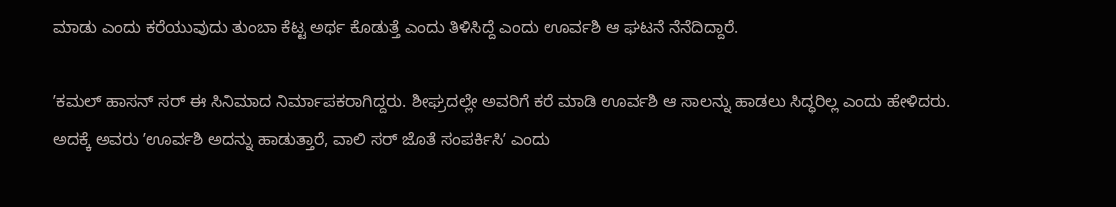ಮಾಡು ಎಂದು ಕರೆಯುವುದು ತುಂಬಾ ಕೆಟ್ಟ ಅರ್ಥ ಕೊಡುತ್ತೆ ಎಂದು ತಿಳಿಸಿದ್ದೆ ಎಂದು ಊರ್ವಶಿ ಆ ಘಟನೆ ನೆನೆದಿದ್ದಾರೆ.

ʼಕಮಲ್ ಹಾಸನ್ ಸರ್ ಈ ಸಿನಿಮಾದ ನಿರ್ಮಾಪಕರಾಗಿದ್ದರು. ಶೀಘ್ರದಲ್ಲೇ ಅವರಿಗೆ ಕರೆ ಮಾಡಿ ಊರ್ವಶಿ ಆ ಸಾಲನ್ನು ಹಾಡಲು ಸಿದ್ಧರಿಲ್ಲ ಎಂದು ಹೇಳಿದರು. ಅದಕ್ಕೆ ಅವರು ʼಊರ್ವಶಿ ಅದನ್ನು ಹಾಡುತ್ತಾರೆ, ವಾಲಿ ಸರ್ ಜೊತೆ ಸಂಪರ್ಕಿಸಿʼ ಎಂದು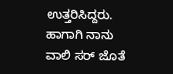ಉತ್ತರಿಸಿದ್ದರು. ಹಾಗಾಗಿ ನಾನು ವಾಲಿ ಸರ್ ಜೊತೆ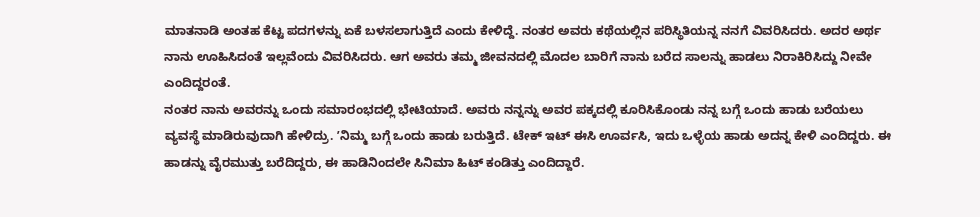ಮಾತನಾಡಿ ಅಂತಹ ಕೆಟ್ಟ ಪದಗಳನ್ನು ಏಕೆ ಬಳಸಲಾಗುತ್ತಿದೆ ಎಂದು ಕೇಳಿದ್ದೆ. ನಂತರ ಅವರು ಕಥೆಯಲ್ಲಿನ ಪರಿಸ್ಥಿತಿಯನ್ನ ನನಗೆ ವಿವರಿಸಿದರು. ಅದರ ಅರ್ಥ ನಾನು ಊಹಿಸಿದಂತೆ ಇಲ್ಲವೆಂದು ವಿವರಿಸಿದರು. ಆಗ ಅವರು ತಮ್ಮ ಜೀವನದಲ್ಲಿ ಮೊದಲ ಬಾರಿಗೆ ನಾನು ಬರೆದ ಸಾಲನ್ನು ಹಾಡಲು ನಿರಾಕಿರಿಸಿದ್ದು ನೀವೇ ಎಂದಿದ್ದರಂತೆ.
ನಂತರ ನಾನು ಅವರನ್ನು ಒಂದು ಸಮಾರಂಭದಲ್ಲಿ ಭೇಟಿಯಾದೆ. ಅವರು ನನ್ನನ್ನು ಅವರ ಪಕ್ಕದಲ್ಲಿ ಕೂರಿಸಿಕೊಂಡು ನನ್ನ ಬಗ್ಗೆ ಒಂದು ಹಾಡು ಬರೆಯಲು ವ್ಯವಸ್ಥೆ ಮಾಡಿರುವುದಾಗಿ ಹೇಳಿದ್ರು. ʼನಿಮ್ಮ ಬಗ್ಗೆ ಒಂದು ಹಾಡು ಬರುತ್ತಿದೆ. ಟೇಕ್ ಇಟ್ ಈಸಿ ಊರ್ವಸಿ, ಇದು ಒಳ್ಳೆಯ ಹಾಡು ಅದನ್ನ ಕೇಳಿ ಎಂದಿದ್ದರು. ಈ ಹಾಡನ್ನು ವೈರಮುತ್ತು ಬರೆದಿದ್ದರು, ಈ ಹಾಡಿನಿಂದಲೇ ಸಿನಿಮಾ ಹಿಟ್ ಕಂಡಿತ್ತು ಎಂದಿದ್ದಾರೆ.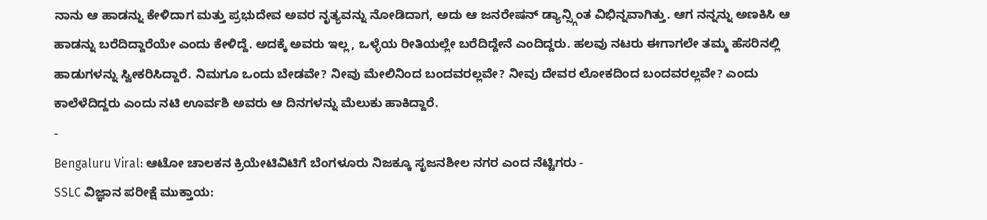ನಾನು ಆ ಹಾಡನ್ನು ಕೇಳಿದಾಗ ಮತ್ತು ಪ್ರಭುದೇವ ಅವರ ನೃತ್ಯವನ್ನು ನೋಡಿದಾಗ, ಅದು ಆ ಜನರೇಷನ್ ಡ್ಯಾನ್ಸ್ಗಿಂತ ವಿಭಿನ್ನವಾಗಿತ್ತು. ಆಗ ನನ್ನನ್ನು ಅಣಕಿಸಿ ಆ ಹಾಡನ್ನು ಬರೆದಿದ್ದಾರೆಯೇ ಎಂದು ಕೇಳಿದ್ದೆ. ಅದಕ್ಕೆ ಅವರು ಇಲ್ಲ, ಒಳ್ಳೆಯ ರೀತಿಯಲ್ಲೇ ಬರೆದಿದ್ದೇನೆ ಎಂದಿದ್ದರು. ಹಲವು ನಟರು ಈಗಾಗಲೇ ತಮ್ಮ ಹೆಸರಿನಲ್ಲಿ ಹಾಡುಗಳನ್ನು ಸ್ವೀಕರಿಸಿದ್ದಾರೆ. ನಿಮಗೂ ಒಂದು ಬೇಡವೇ? ನೀವು ಮೇಲಿನಿಂದ ಬಂದವರಲ್ಲವೇ? ನೀವು ದೇವರ ಲೋಕದಿಂದ ಬಂದವರಲ್ಲವೇ? ಎಂದು ಕಾಲೆಳೆದಿದ್ದರು ಎಂದು ನಟಿ ಊರ್ವಶಿ ಅವರು ಆ ದಿನಗಳನ್ನು ಮೆಲುಕು ಹಾಕಿದ್ದಾರೆ.
-
Bengaluru Viral: ಆಟೋ ಚಾಲಕನ ಕ್ರಿಯೇಟಿವಿಟಿಗೆ ಬೆಂಗಳೂರು ನಿಜಕ್ಕೂ ಸೃಜನಶೀಲ ನಗರ ಎಂದ ನೆಟ್ಟಿಗರು -
SSLC ವಿಜ್ಞಾನ ಪರೀಕ್ಷೆ ಮುಕ್ತಾಯ: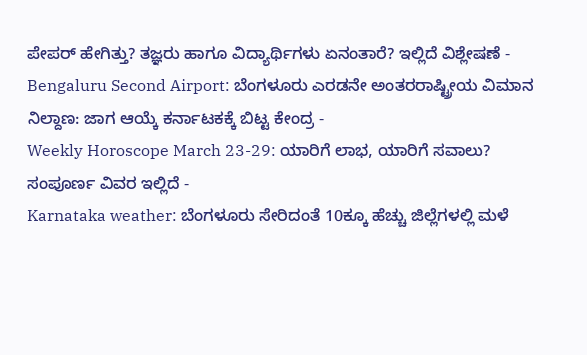ಪೇಪರ್ ಹೇಗಿತ್ತು? ತಜ್ಞರು ಹಾಗೂ ವಿದ್ಯಾರ್ಥಿಗಳು ಏನಂತಾರೆ? ಇಲ್ಲಿದೆ ವಿಶ್ಲೇಷಣೆ -
Bengaluru Second Airport: ಬೆಂಗಳೂರು ಎರಡನೇ ಅಂತರರಾಷ್ಟ್ರೀಯ ವಿಮಾನ ನಿಲ್ದಾಣ: ಜಾಗ ಆಯ್ಕೆ ಕರ್ನಾಟಕಕ್ಕೆ ಬಿಟ್ಟ ಕೇಂದ್ರ -
Weekly Horoscope March 23-29: ಯಾರಿಗೆ ಲಾಭ, ಯಾರಿಗೆ ಸವಾಲು? ಸಂಪೂರ್ಣ ವಿವರ ಇಲ್ಲಿದೆ -
Karnataka weather: ಬೆಂಗಳೂರು ಸೇರಿದಂತೆ 10ಕ್ಕೂ ಹೆಚ್ಚು ಜಿಲ್ಲೆಗಳಲ್ಲಿ ಮಳೆ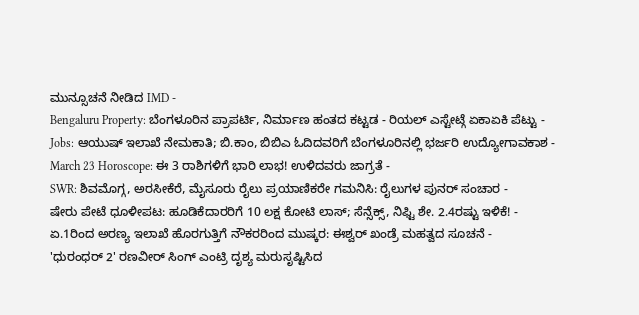ಮುನ್ಸೂಚನೆ ನೀಡಿದ IMD -
Bengaluru Property: ಬೆಂಗಳೂರಿನ ಪ್ರಾಪರ್ಟಿ, ನಿರ್ಮಾಣ ಹಂತದ ಕಟ್ಟಡ - ರಿಯಲ್ ಎಸ್ಟೇಟ್ಗೆ ಏಕಾಏಕಿ ಪೆಟ್ಟು -
Jobs: ಆಯುಷ್ ಇಲಾಖೆ ನೇಮಕಾತಿ; ಬಿ.ಕಾಂ, ಬಿಬಿಎ ಓದಿದವರಿಗೆ ಬೆಂಗಳೂರಿನಲ್ಲಿ ಭರ್ಜರಿ ಉದ್ಯೋಗಾವಕಾಶ -
March 23 Horoscope: ಈ 3 ರಾಶಿಗಳಿಗೆ ಭಾರಿ ಲಾಭ! ಉಳಿದವರು ಜಾಗ್ರತೆ -
SWR: ಶಿವಮೊಗ್ಗ, ಅರಸೀಕೆರೆ, ಮೈಸೂರು ರೈಲು ಪ್ರಯಾಣಿಕರೇ ಗಮನಿಸಿ: ರೈಲುಗಳ ಪುನರ್ ಸಂಚಾರ -
ಷೇರು ಪೇಟೆ ಧೂಳೀಪಟ: ಹೂಡಿಕೆದಾರರಿಗೆ 10 ಲಕ್ಷ ಕೋಟಿ ಲಾಸ್; ಸೆನ್ಸೆಕ್ಸ್, ನಿಫ್ಟಿ ಶೇ. 2.4ರಷ್ಟು ಇಳಿಕೆ! -
ಏ.1ರಿಂದ ಅರಣ್ಯ ಇಲಾಖೆ ಹೊರಗುತ್ತಿಗೆ ನೌಕರರಿಂದ ಮುಷ್ಕರ: ಈಶ್ವರ್ ಖಂಡ್ರೆ ಮಹತ್ವದ ಸೂಚನೆ -
'ಧುರಂಧರ್ 2' ರಣವೀರ್ ಸಿಂಗ್ ಎಂಟ್ರಿ ದೃಶ್ಯ ಮರುಸೃಷ್ಟಿಸಿದ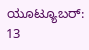ಯೂಟ್ಯೂಬರ್: 13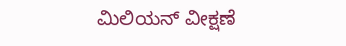ಮಿಲಿಯನ್ ವೀಕ್ಷಣೆ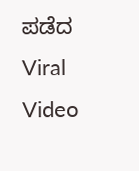ಪಡೆದ Viral Video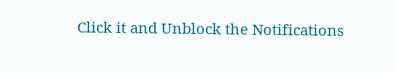Click it and Unblock the Notifications